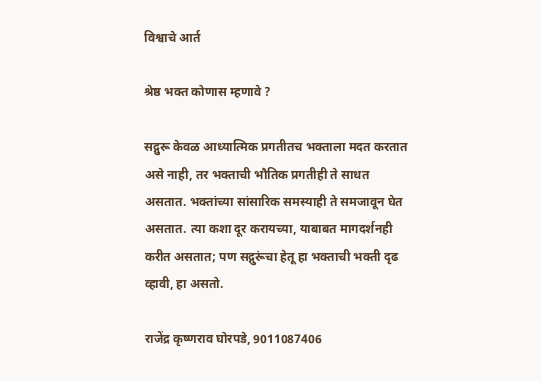विश्वाचे आर्त

श्रेष्ठ भक्त कोणास म्हणावे ?

सद्गुरू केवळ आध्यात्मिक प्रगतीतच भक्ताला मदत करतात असे नाही, तर भक्ताची भौतिक प्रगतीही ते साधत असतात. भक्तांच्या सांसारिक समस्याही ते समजावून घेत असतात. त्या कशा दूर करायच्या, याबाबत मागदर्शनही करीत असतात; पण सद्गुरूंचा हेतू हा भक्ताची भक्ती दृढ व्हावी, हा असतो.

राजेंद्र कृष्णराव घोरपडे, 9011087406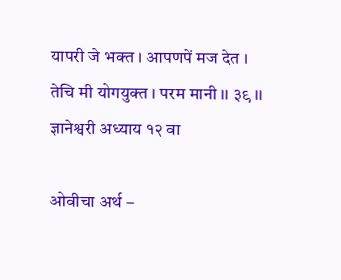यापरी जे भक्त । आपणपें मज देत ।
तेचि मी योगयुक्त । परम मानी ।। ३९ ।। ज्ञानेश्वरी अध्याय १२ वा

ओवीचा अर्थ –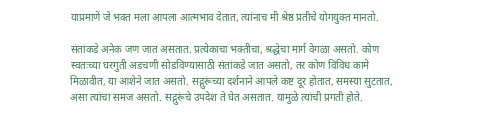याप्रमाणें जे भक्त मला आपला आत्मभाव देतात, त्यांनाच मी श्रेष्ठ प्रतीचे योगयुक्त मानतो.

संतांकडे अनेक जण जात असतात. प्रत्येकाचा भक्तीचा, श्रद्धेचा मार्ग वेगळा असतो. कोण स्वतःच्या घरगुती अडचणी सोडविण्यासाठी संतांकडे जात असतो, तर कोण विविध कामे मिळावीत, या आशेने जात असतो. सद्गुरूंच्या दर्शनाने आपले कष्ट दूर होतात, समस्या सुटतात, असा त्यांचा समज असतो. सद्गुरूंचे उपदेश ते घेत असतात. यामुळे त्यांची प्रगती होते.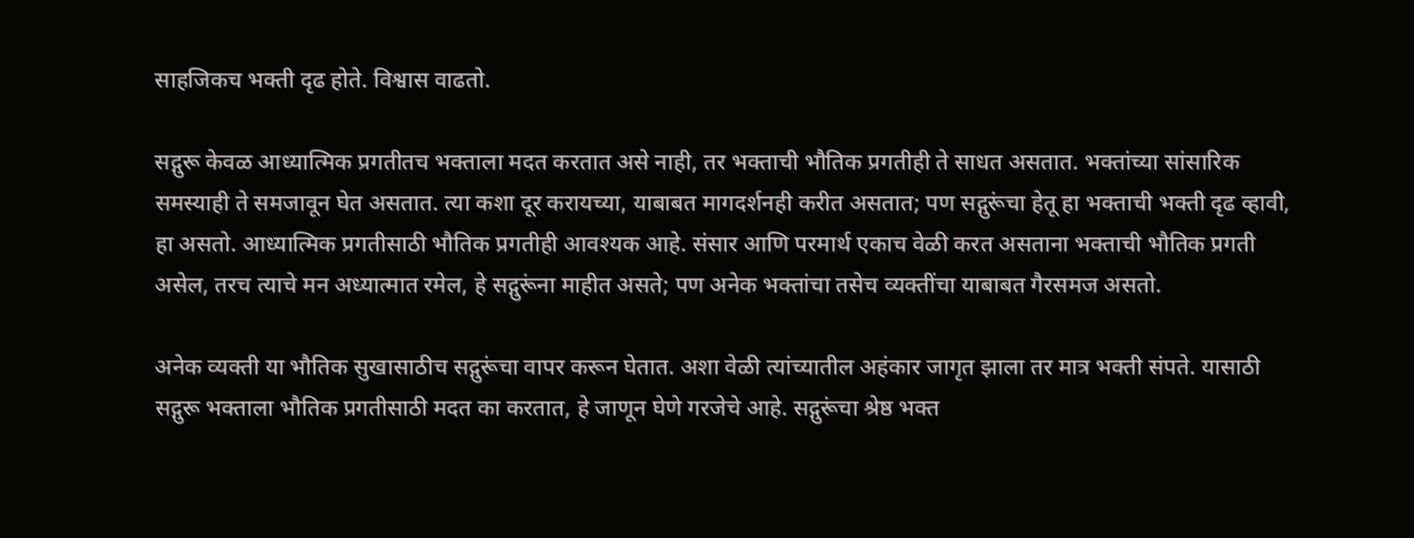साहजिकच भक्ती दृढ होते. विश्वास वाढतो.

सद्गुरू केवळ आध्यात्मिक प्रगतीतच भक्ताला मदत करतात असे नाही, तर भक्ताची भौतिक प्रगतीही ते साधत असतात. भक्तांच्या सांसारिक समस्याही ते समजावून घेत असतात. त्या कशा दूर करायच्या, याबाबत मागदर्शनही करीत असतात; पण सद्गुरूंचा हेतू हा भक्ताची भक्ती दृढ व्हावी, हा असतो. आध्यात्मिक प्रगतीसाठी भौतिक प्रगतीही आवश्यक आहे. संसार आणि परमार्थ एकाच वेळी करत असताना भक्ताची भौतिक प्रगती असेल, तरच त्याचे मन अध्यात्मात रमेल, हे सद्गुरूंना माहीत असते; पण अनेक भक्तांचा तसेच व्यक्तींचा याबाबत गैरसमज असतो.

अनेक व्यक्ती या भौतिक सुखासाठीच सद्गुरूंचा वापर करून घेतात. अशा वेळी त्यांच्यातील अहंकार जागृत झाला तर मात्र भक्ती संपते. यासाठी सद्गुरू भक्ताला भौतिक प्रगतीसाठी मदत का करतात, हे जाणून घेणे गरजेचे आहे. सद्गुरूंचा श्रेष्ठ भक्त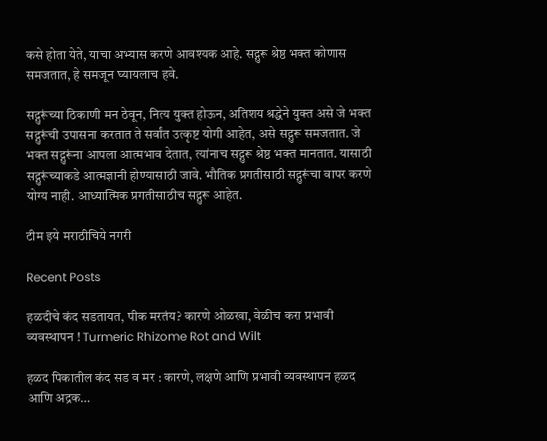कसे होता येते, याचा अभ्यास करणे आवश्यक आहे. सद्गुरू श्रेष्ठ भक्त कोणास समजतात, हे समजून घ्यायलाच हवे.

सद्गुरूंच्या ठिकाणी मन ठेवून, नित्य युक्त होऊन, अतिशय श्रद्धेने युक्त असे जे भक्त सद्गुरूंची उपासना करतात ते सर्वांत उत्कृष्ट योगी आहेत, असे सद्गुरू समजतात. जे भक्त सद्गुरूंना आपला आत्मभाव देतात, त्यांनाच सद्गुरू श्रेष्ठ भक्त मानतात. यासाठी सद्गुरूंच्याकडे आत्मज्ञानी होण्यासाठी जावे. भौतिक प्रगतीसाठी सद्गुरूंचा वापर करणे योग्य नाही. आध्यात्मिक प्रगतीसाठीच सद्गुरू आहेत.

टीम इये मराठीचिये नगरी

Recent Posts

हळदीचे कंद सडतायत, पीक मरतंय? कारणे ओळखा, वेळीच करा प्रभावी व्यवस्थापन ! Turmeric Rhizome Rot and Wilt

हळद पिकातील कंद सड व मर : कारणे, लक्षणे आणि प्रभावी व्यवस्थापन हळद आणि अद्रक…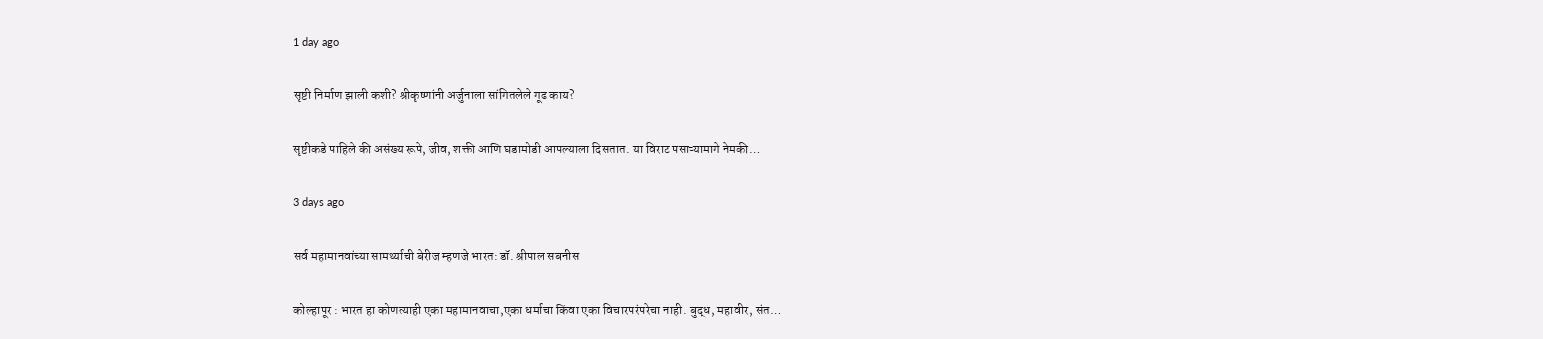1 day ago

सृष्टी निर्माण झाली कशी? श्रीकृष्णांनी अर्जुनाला सांगितलेले गूढ काय?

सृष्टीकडे पाहिले की असंख्य रूपे, जीव, शक्ती आणि घडामोडी आपल्याला दिसतात. या विराट पसाऱ्यामागे नेमकी…

3 days ago

सर्व महामानवांच्या सामर्थ्याची बेरीज म्हणजे भारत: डॉ. श्रीपाल सबनीस

कोल्हापूर : भारत हा कोणत्याही एका महामानवाचा,एका धर्माचा किंवा एका विचारपरंपरेचा नाही. बुद्ध, महावीर, संत…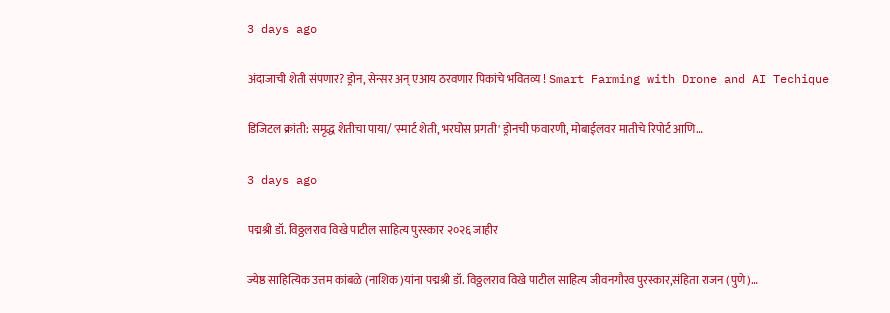3 days ago

अंदाजाची शेती संपणार? ड्रोन, सेन्सर अन् एआय ठरवणार पिकांचे भवितव्य ! Smart Farming with Drone and AI Techique

डिजिटल क्रांती: समृद्ध शेतीचा पाया/ 'स्मार्ट शेती, भरघोस प्रगती' ड्रोनची फवारणी, मोबाईलवर मातीचे रिपोर्ट आणि…

3 days ago

पद्मश्री डॉ. विठ्ठलराव विखे पाटील साहित्य पुरस्कार २०२६ जाहीर

ज्येष्ठ साहित्यिक उत्तम कांबळे (नाशिक)यांना पद्मश्री डॉ. विठ्ठलराव विखे पाटील साहित्य जीवनगौरव पुरस्कार,संहिता राजन (पुणे)…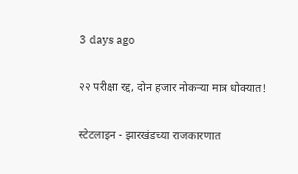3 days ago

२२ परीक्षा रद्द, दोन हजार नोकऱ्या मात्र धोक्यात!

स्टेटलाइन - झारखंडच्या राजकारणात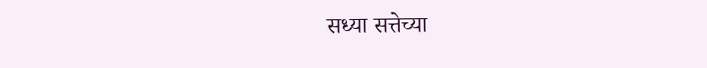सध्या सत्तेच्या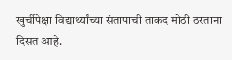खुर्चीपेक्षा विद्यार्थ्यांच्या संतापाची ताकद मोठी ठरताना दिसत आहे.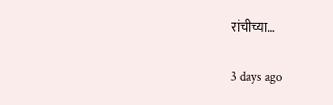रांचीच्या…

3 days ago